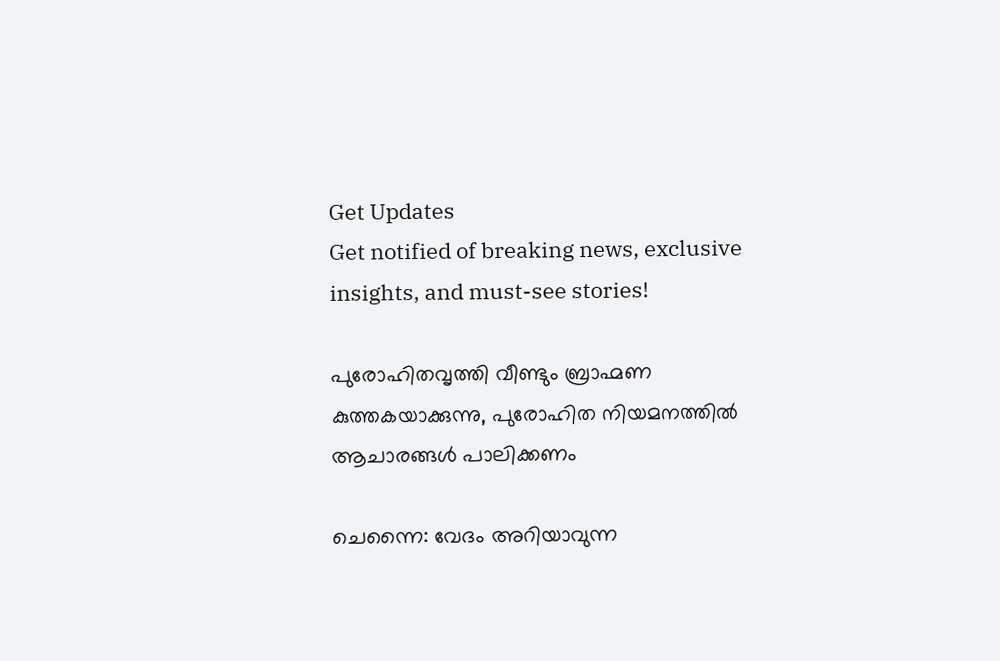Get Updates
Get notified of breaking news, exclusive insights, and must-see stories!

പുരോഹിതവൃത്തി വീണ്ടും ബ്രാഹ്മണ കുത്തകയാക്കുന്നു, പുരോഹിത നിയമനത്തില്‍ ആചാരങ്ങള്‍ പാലിക്കണം

ചെന്നൈ: വേദം അറിയാവുന്ന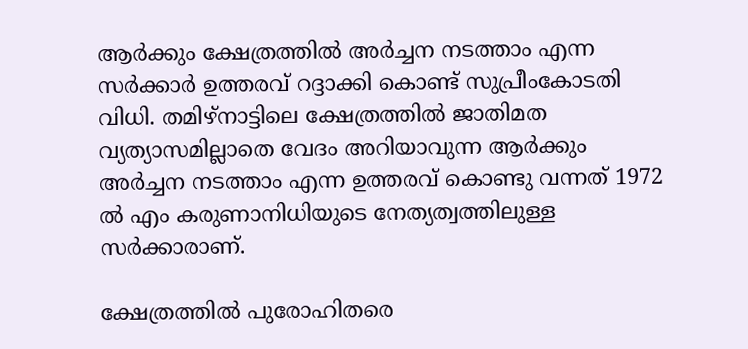ആര്‍ക്കും ക്ഷേത്രത്തില്‍ അര്‍ച്ചന നടത്താം എന്ന സര്‍ക്കാര്‍ ഉത്തരവ് റദ്ദാക്കി കൊണ്ട് സുപ്രീംകോടതി വിധി. തമിഴ്‌നാട്ടിലെ ക്ഷേത്രത്തില്‍ ജാതിമത വ്യത്യാസമില്ലാതെ വേദം അറിയാവുന്ന ആര്‍ക്കും അര്‍ച്ചന നടത്താം എന്ന ഉത്തരവ് കൊണ്ടു വന്നത് 1972 ല്‍ എം കരുണാനിധിയുടെ നേത്യത്വത്തിലുള്ള സര്‍ക്കാരാണ്.

ക്ഷേത്രത്തില്‍ പുരോഹിതരെ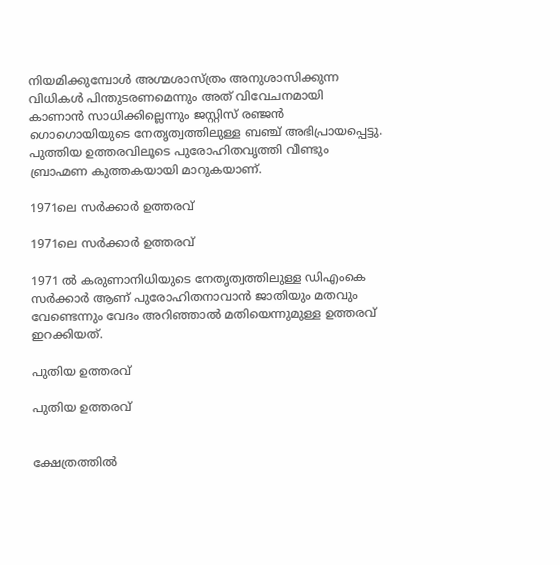നിയമിക്കുമ്പോള്‍ അഗ്മശാസ്ത്രം അനുശാസിക്കുന്ന വിധികള്‍ പിന്തുടരണമെന്നും അത് വിവേചനമായി കാണാന്‍ സാധിക്കില്ലെന്നും ജസ്റ്റിസ് രഞ്ജന്‍ ഗൊഗൊയിയുടെ നേതൃത്വത്തിലുള്ള ബഞ്ച് അഭിപ്രായപ്പെട്ടു. പുത്തിയ ഉത്തരവിലൂടെ പുരോഹിതവൃത്തി വീണ്ടും ബ്രാഹ്മണ കുത്തകയായി മാറുകയാണ്.

1971ലെ സര്‍ക്കാര്‍ ഉത്തരവ്

1971ലെ സര്‍ക്കാര്‍ ഉത്തരവ്

1971 ല്‍ കരുണാനിധിയുടെ നേതൃത്വത്തിലുള്ള ഡിഎംകെ സര്‍ക്കാര്‍ ആണ് പുരോഹിതനാവാന്‍ ജാതിയും മതവും വേണ്ടെന്നും വേദം അറിഞ്ഞാല്‍ മതിയെന്നുമുള്ള ഉത്തരവ് ഇറക്കിയത്.

പുതിയ ഉത്തരവ്

പുതിയ ഉത്തരവ്


ക്ഷേത്രത്തില്‍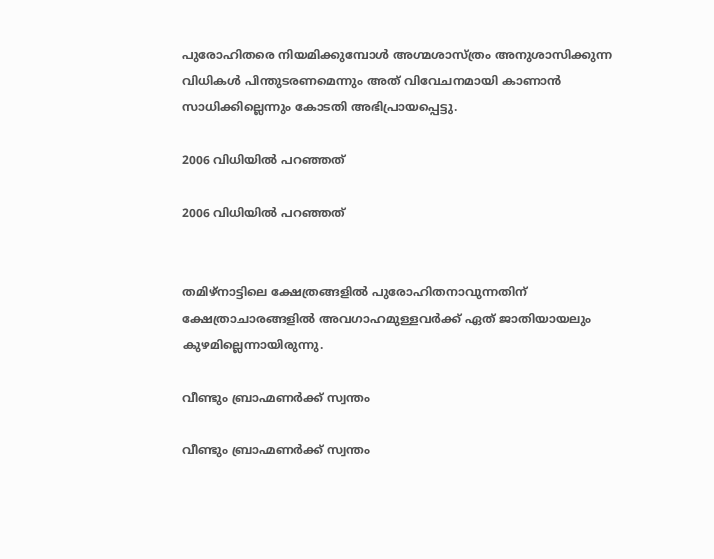പുരോഹിതരെ നിയമിക്കുമ്പോള്‍ അഗ്മശാസ്ത്രം അനുശാസിക്കുന്ന വിധികള്‍ പിന്തുടരണമെന്നും അത് വിവേചനമായി കാണാന്‍ സാധിക്കില്ലെന്നും കോടതി അഭിപ്രായപ്പെട്ടു.

2006 വിധിയില്‍ പറഞ്ഞത്

2006 വിധിയില്‍ പറഞ്ഞത്


തമിഴ്‌നാട്ടിലെ ക്ഷേത്രങ്ങളില്‍ പുരോഹിതനാവുന്നതിന് ക്ഷേത്രാചാരങ്ങളില്‍ അവഗാഹമുള്ളവര്‍ക്ക് ഏത് ജാതിയായലും കുഴമില്ലെന്നായിരുന്നു.

വീണ്ടും ബ്രാഹ്മണര്‍ക്ക് സ്വന്തം

വീണ്ടും ബ്രാഹ്മണര്‍ക്ക് സ്വന്തം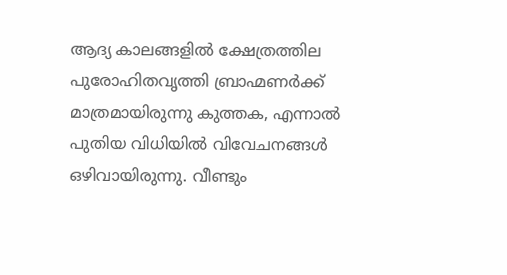ആദ്യ കാലങ്ങളില്‍ ക്ഷേത്രത്തില പുരോഹിതവൃത്തി ബ്രാഹ്മണര്‍ക്ക് മാത്രമായിരുന്നു കുത്തക, എന്നാല്‍ പുതിയ വിധിയില്‍ വിവേചനങ്ങള്‍ ഒഴിവായിരുന്നു. വീണ്ടും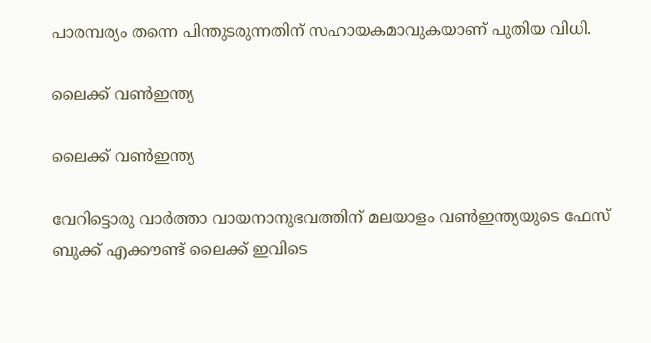പാരമ്പര്യം തന്നെ പിന്തുടരുന്നതിന് സഹായകമാവുകയാണ് പുതിയ വിധി.

ലൈക്ക് വണ്‍ഇന്ത്യ

ലൈക്ക് വണ്‍ഇന്ത്യ

വേറിട്ടൊരു വാര്‍ത്താ വായനാനുഭവത്തിന് മലയാളം വണ്‍ഇന്ത്യയുടെ ഫേസ് ബുക്ക് എക്കൗണ്ട് ലൈക്ക് ഇവിടെ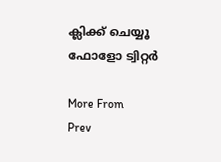ക്ലിക്ക് ചെയ്യൂ ഫോളോ ട്വിറ്റര്‍

More From
Prev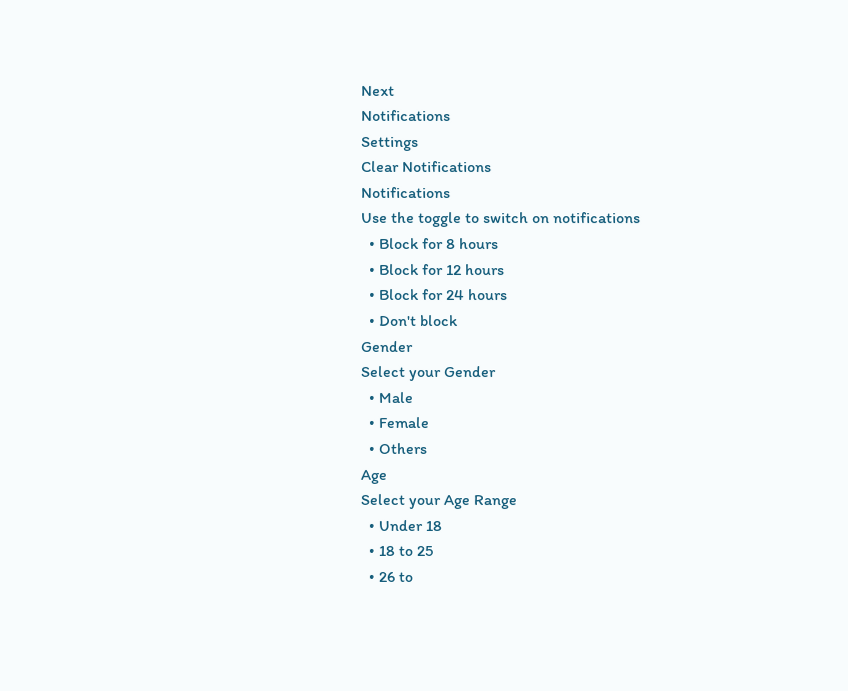Next
Notifications
Settings
Clear Notifications
Notifications
Use the toggle to switch on notifications
  • Block for 8 hours
  • Block for 12 hours
  • Block for 24 hours
  • Don't block
Gender
Select your Gender
  • Male
  • Female
  • Others
Age
Select your Age Range
  • Under 18
  • 18 to 25
  • 26 to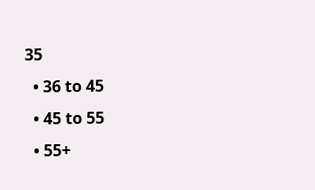35
  • 36 to 45
  • 45 to 55
  • 55+